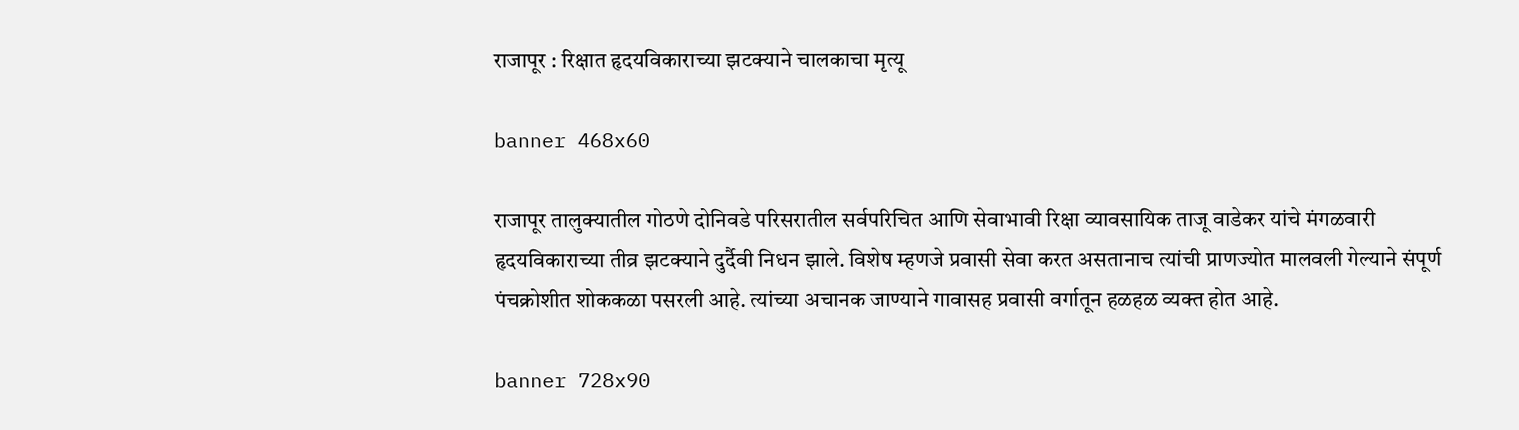राजापूर : रिक्षात हृदयविकाराच्या झटक्याने चालकाचा मृत्यू

banner 468x60

राजापूर तालुक्यातील गोठणे दोनिवडे परिसरातील सर्वपरिचित आणि सेवाभावी रिक्षा व्यावसायिक ताजू वाडेकर यांचे मंगळवारी हृदयविकाराच्या तीव्र झटक्याने दुर्दैवी निधन झाले. विशेष म्हणजे प्रवासी सेवा करत असतानाच त्यांची प्राणज्योत मालवली गेल्याने संपूर्ण पंचक्रोशीत शोककळा पसरली आहे. त्यांच्या अचानक जाण्याने गावासह प्रवासी वर्गातून हळहळ व्यक्त होत आहे.

banner 728x90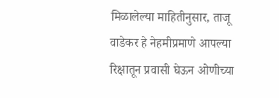मिळालेल्या माहितीनुसार, ताजू वाडेकर हे नेहमीप्रमाणे आपल्या रिक्षातून प्रवासी घेऊन ओणीच्या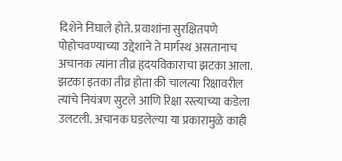दिशेने निघाले होते. प्रवाशांना सुरक्षितपणे पोहोचवण्याच्या उद्देशाने ते मार्गस्थ असतानाच अचानक त्यांना तीव्र हृदयविकाराचा झटका आला. झटका इतका तीव्र होता की चालत्या रिक्षावरील त्यांचे नियंत्रण सुटले आणि रिक्षा रस्त्याच्या कडेला उलटली. अचानक घडलेल्या या प्रकारामुळे काही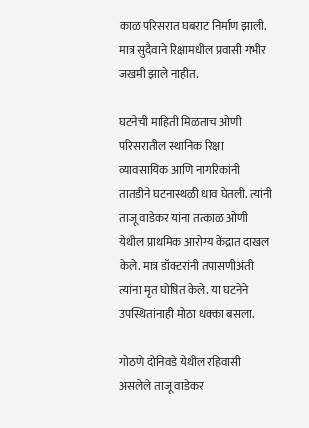काळ परिसरात घबराट निर्माण झाली. मात्र सुदैवाने रिक्षामधील प्रवासी गंभीर जखमी झाले नाहीत.

घटनेची माहिती मिळताच ओणी परिसरातील स्थानिक रिक्षा व्यावसायिक आणि नागरिकांनी तातडीने घटनास्थळी धाव घेतली. त्यांनी ताजू वाडेकर यांना तत्काळ ओणी येथील प्राथमिक आरोग्य केंद्रात दाखल केले. मात्र डॉक्टरांनी तपासणीअंती त्यांना मृत घोषित केले. या घटनेने उपस्थितांनाही मोठा धक्का बसला.

गोठणे दोनिवडे येथील रहिवासी असलेले ताजू वाडेकर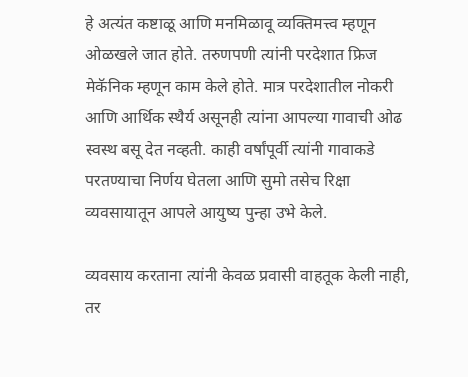हे अत्यंत कष्टाळू आणि मनमिळावू व्यक्तिमत्त्व म्हणून ओळखले जात होते. तरुणपणी त्यांनी परदेशात फ्रिज मेकॅनिक म्हणून काम केले होते. मात्र परदेशातील नोकरी आणि आर्थिक स्थैर्य असूनही त्यांना आपल्या गावाची ओढ स्वस्थ बसू देत नव्हती. काही वर्षांपूर्वी त्यांनी गावाकडे परतण्याचा निर्णय घेतला आणि सुमो तसेच रिक्षा व्यवसायातून आपले आयुष्य पुन्हा उभे केले.

व्यवसाय करताना त्यांनी केवळ प्रवासी वाहतूक केली नाही, तर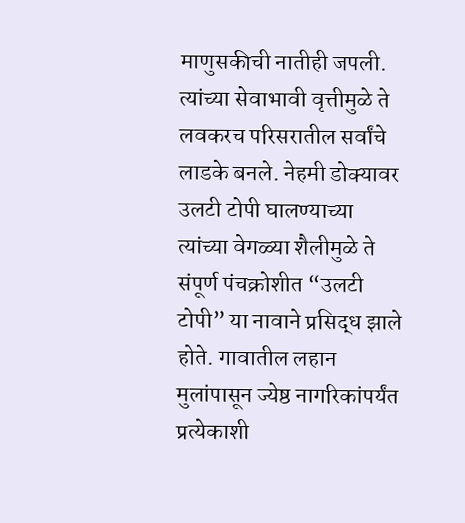माणुसकीची नातीही जपली. त्यांच्या सेवाभावी वृत्तीमुळे ते लवकरच परिसरातील सर्वांचे लाडके बनले. नेहमी डोक्यावर उलटी टोपी घालण्याच्या त्यांच्या वेगळ्या शैलीमुळे ते संपूर्ण पंचक्रोशीत “उलटी टोपी” या नावाने प्रसिद्ध झाले होते. गावातील लहान मुलांपासून ज्येष्ठ नागरिकांपर्यंत प्रत्येकाशी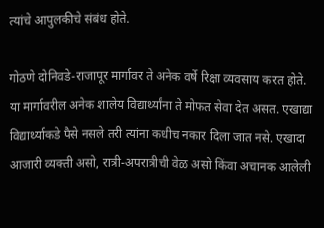त्यांचे आपुलकीचे संबंध होते.

गोठणे दोनिवडे-राजापूर मार्गावर ते अनेक वर्षे रिक्षा व्यवसाय करत होते. या मार्गावरील अनेक शालेय विद्यार्थ्यांना ते मोफत सेवा देत असत. एखाद्या विद्यार्थ्याकडे पैसे नसले तरी त्यांना कधीच नकार दिला जात नसे. एखादा आजारी व्यक्ती असो, रात्री-अपरात्रीची वेळ असो किंवा अचानक आलेली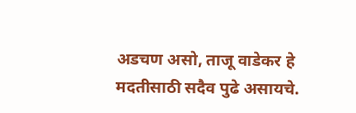अडचण असो, ताजू वाडेकर हे मदतीसाठी सदैव पुढे असायचे.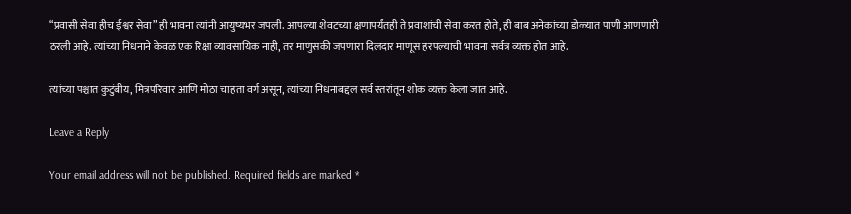“प्रवासी सेवा हीच ईश्वर सेवा” ही भावना त्यांनी आयुष्यभर जपली. आपल्या शेवटच्या क्षणापर्यंतही ते प्रवाशांची सेवा करत होते, ही बाब अनेकांच्या डोळ्यात पाणी आणणारी ठरली आहे. त्यांच्या निधनाने केवळ एक रिक्षा व्यावसायिक नाही, तर माणुसकी जपणारा दिलदार माणूस हरपल्याची भावना सर्वत्र व्यक्त होत आहे.

त्यांच्या पश्चात कुटुंबीय, मित्रपरिवार आणि मोठा चाहता वर्ग असून, त्यांच्या निधनाबद्दल सर्व स्तरांतून शोक व्यक्त केला जात आहे.

Leave a Reply

Your email address will not be published. Required fields are marked *